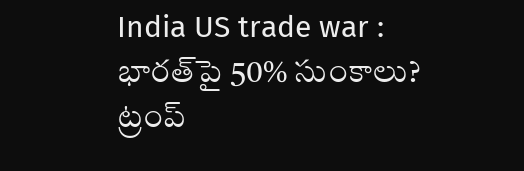India US trade war : భారత్‌పై 50% సుంకాలు? ట్రంప్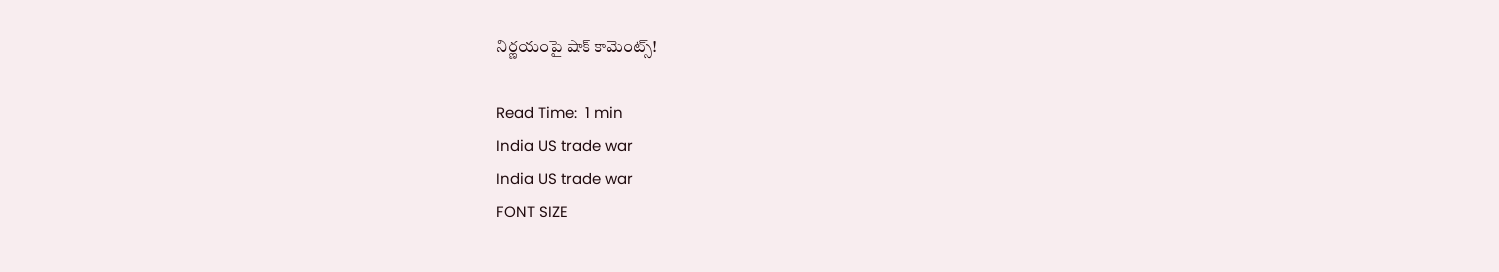నిర్ణయంపై షాక్ కామెంట్స్!

Read Time:  1 min
India US trade war
India US trade war
FONT SIZE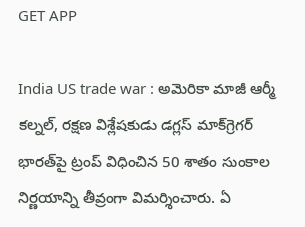GET APP

India US trade war : అమెరికా మాజీ ఆర్మీ కల్నల్, రక్షణ విశ్లేషకుడు డగ్లస్ మాక్‌గ్రెగర్ భారత్‌పై ట్రంప్ విధించిన 50 శాతం సుంకాల నిర్ణయాన్ని తీవ్రంగా విమర్శించారు. ఏ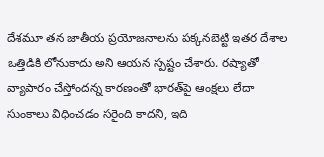దేశమూ తన జాతీయ ప్రయోజనాలను పక్కనబెట్టి ఇతర దేశాల ఒత్తిడికి లోనుకాదు అని ఆయన స్పష్టం చేశారు. రష్యాతో వ్యాపారం చేస్తోందన్న కారణంతో భారత్‌పై ఆంక్షలు లేదా సుంకాలు విధించడం సరైంది కాదని, ఇది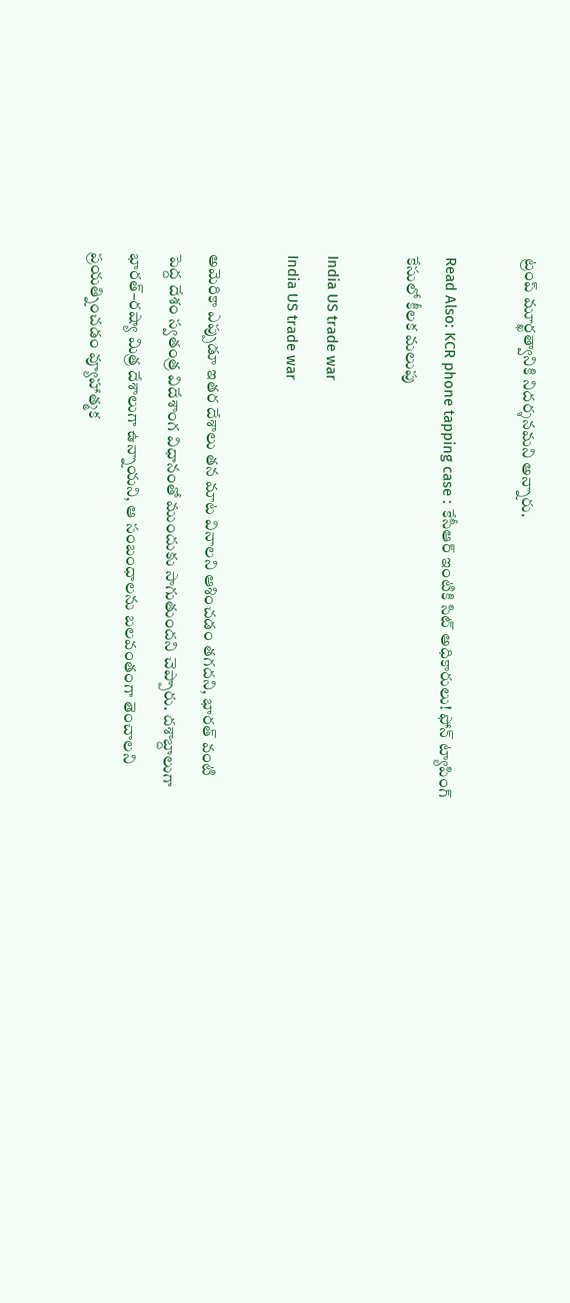ట్రంప్ మూర్ఖత్వానికి నిదర్శనమని అన్నారు.

Read Also: KCR phone tapping case : కేసీఆర్ ఇంటికి సిట్ అధికారులు! ఫోన్ ట్యాపింగ్ కేసులో కీలక మలుపు

India US trade war
India US trade war

అమెరికా ఎప్పుడూ ఇతర దేశాలు తన మాట వినాలని ఆశించడం తగదని, భారత్ వంటి పెద్ద దేశం స్వతంత్ర విదేశాంగ విధానంతో ముందుకు సాగుతుందని చెప్పారు. దశాబ్దాలుగా భారత్–రష్యా మిత్ర దేశాలుగా ఉన్నాయని, ఆ సంబంధాలను బలవంతంగా తెంచాలని ప్రయత్నించడం వ్యూహాత్మక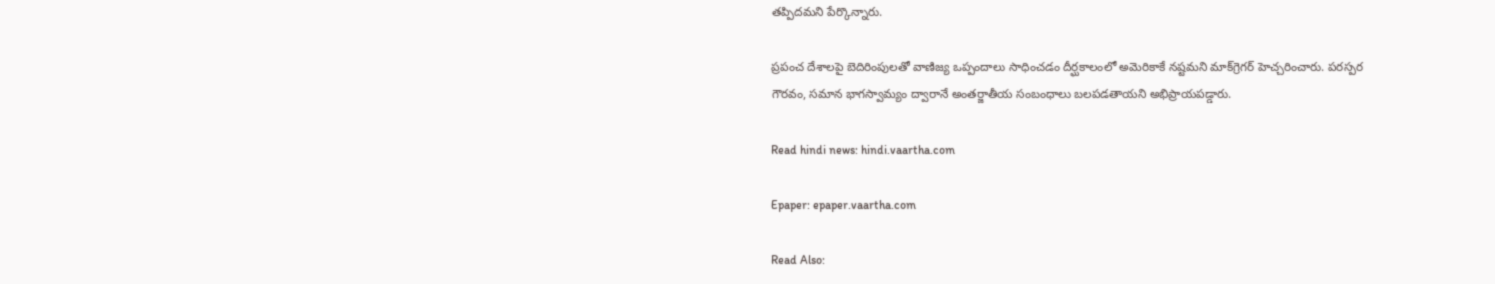తప్పిదమని పేర్కొన్నారు.

ప్రపంచ దేశాలపై బెదిరింపులతో వాణిజ్య ఒప్పందాలు సాధించడం దీర్ఘకాలంలో అమెరికాకే నష్టమని మాక్‌గ్రెగర్ హెచ్చరించారు. పరస్పర గౌరవం, సమాన భాగస్వామ్యం ద్వారానే అంతర్జాతీయ సంబంధాలు బలపడతాయని అభిప్రాయపడ్డారు.

Read hindi news: hindi.vaartha.com

Epaper: epaper.vaartha.com

Read Also: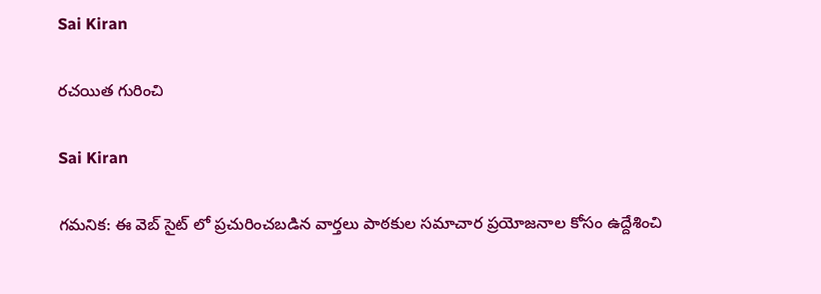Sai Kiran

రచయిత గురించి

Sai Kiran

గమనిక: ఈ వెబ్ సైట్ లో ప్రచురించబడిన వార్తలు పాఠకుల సమాచార ప్రయోజనాల కోసం ఉద్దేశించి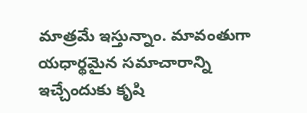మాత్రమే ఇస్తున్నాం. మావంతుగా యధార్థమైన సమాచారాన్ని ఇచ్చేందుకు కృషి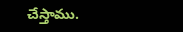చేస్తాము.